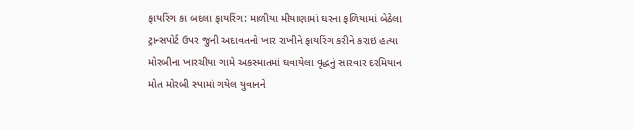ફાયરિંગ કા બદલા ફાયરિંગ: માળીયા મીયાણામાં ઘરના ફળિયામાં બેઠેલા ટ્રાન્સપોર્ટ ઉપર જુની અદાવતનો ખાર રાખીને ફાયરિંગ કરીને કરાઇ હત્યા મોરબીના ખારચીયા ગામે અકસ્માતમાં ઘવાયેલા વૃદ્ધનું સારવાર દરમિયાન મોત મોરબી સ્પામાં ગયેલ યુવાનને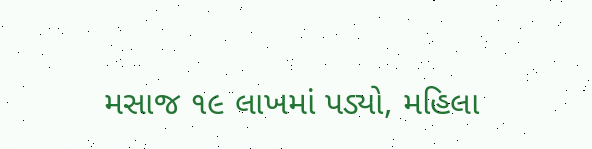મસાજ ૧૯ લાખમાં પડ્યો, મહિલા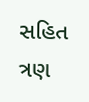સહિત ત્રણ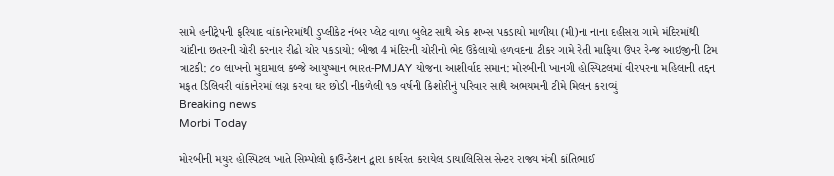સામે હનીટ્રેપની ફરિયાદ વાંકાનેરમાંથી ડુપ્લીકેટ નંબર પ્લેટ વાળા બુલેટ સાથે એક શખ્સ પકડાયો માળીયા (મી)ના નાના દહીસરા ગામે મંદિરમાંથી ચાંદીના છતરની ચોરી કરનાર રીઢો ચોર પકડાયો: બીજા 4 મંદિરની ચોરીનો ભેદ ઉકેલાયો હળવદના ટીકર ગામે રેતી માફિયા ઉપર રેન્જ આઇજીની ટિમ ત્રાટકી: ૮૦ લાખનો મુદામાલ કબ્જે આયુષ્માન ભારત-PMJAY યોજના આશીર્વાદ સમાન: મોરબીની ખાનગી હોસ્પિટલમાં વીરપરના મહિલાની તદ્દન મફત ડિલિવરી વાંકાનેરમાં લગ્ન કરવા ઘર છોડી નીકળેલી ૧૭ વર્ષની કિશોરીનું પરિવાર સાથે અભયમની ટીમે મિલન કરાવ્યું
Breaking news
Morbi Today

મોરબીની મયુર હોસ્પિટલ ખાતે સિમ્પોલો ફાઉન્ડેશન દ્વારા કાર્યરત કરાયેલ ડાયાલિસિસ સેન્ટર રાજ્ય મંત્રી કાંતિભાઈ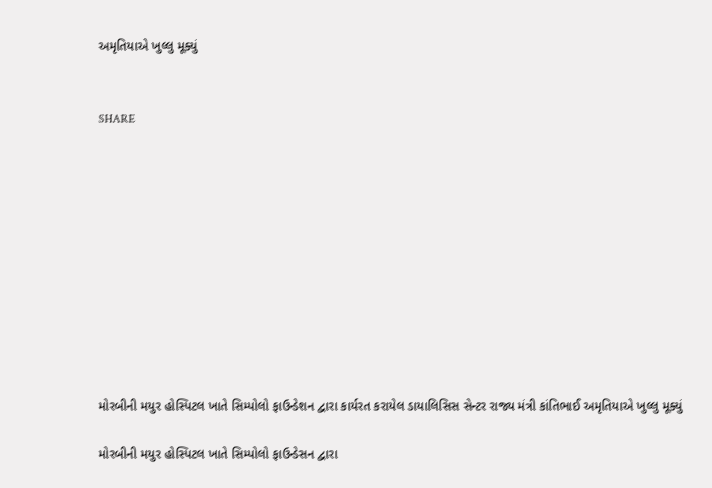અમૃતિયાએ ખુલ્લુ મૂક્યું


SHARE











મોરબીની મયુર હોસ્પિટલ ખાતે સિમ્પોલો ફાઉન્ડેશન દ્વારા કાર્યરત કરાયેલ ડાયાલિસિસ સેન્ટર રાજ્ય મંત્રી કાંતિભાઈ અમૃતિયાએ ખુલ્લુ મૂક્યું

મોરબીની મયુર હોસ્પિટલ ખાતે સિમ્પોલો ફાઉન્ડેસન દ્વારા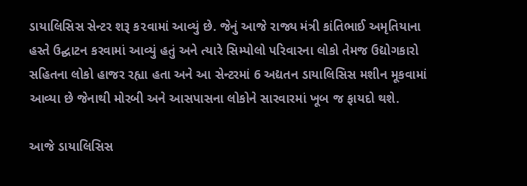ડાયાલિસિસ સેન્ટર શરૂ ક૨વામાં આવ્યું છે. જેનું આજે રાજ્ય મંત્રી કાંતિભાઈ અમૃતિયાના હસ્તે ઉદ્ઘાટન કરવામાં આવ્યું હતું અને ત્યારે સિમ્પોલો પરિવારના લોકો તેમજ ઉદ્યોગકારો સહિતના લોકો હાજર રહ્યા હતા અને આ સેન્ટરમાં 6 અદ્યતન ડાયાલિસિસ મશીન મૂકવામાં આવ્યા છે જેનાથી મોરબી અને આસપાસના લોકોને સારવારમાં ખૂબ જ ફાયદો થશે.

આજે ડાયાલિસિસ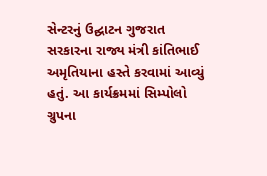સેન્ટરનું ઉદ્ઘાટન ગુજરાત સરકારના રાજ્ય મંત્રી કાંતિભાઈ અમૃતિયાના હસ્તે કરવામાં આવ્યું હતું. આ કાર્યક્રમમાં સિમ્પોલો ગ્રુપના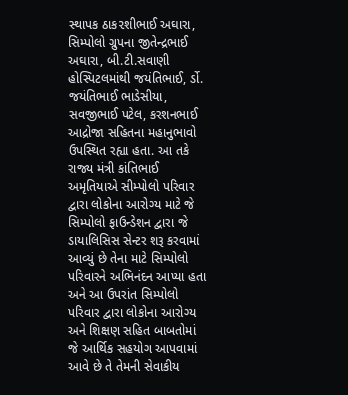સ્થાપક ઠાક૨શીભાઈ અઘારા, સિમ્પોલો ગ્રુપના જીતેન્દ્રભાઈ અઘારા, બી.ટી.સવાણી હોસ્પિટલમાંથી જયંતિભાઈ, ર્ડો. જયંતિભાઈ ભાડેસીયા, સવજીભાઈ પટેલ, કરશનભાઈ આદ્રોજા સહિતના મહાનુભાવો ઉપસ્થિત રહ્યા હતા. આ તકે રાજ્ય મંત્રી કાંતિભાઈ અમૃતિયાએ સીમ્પોલો પરિવાર દ્વારા લોકોના આરોગ્ય માટે જે સિમ્પોલો ફાઉન્ડેશન દ્વારા જે ડાયાલિસિસ સેન્ટર શરૂ કરવામાં આવ્યું છે તેના માટે સિમ્પોલો પરિવારને અભિનંદન આપ્યા હતા અને આ ઉપરાંત સિમ્પોલો પરિવાર દ્વારા લોકોના આરોગ્ય અને શિક્ષણ સહિત બાબતોમાં જે આર્થિક સહયોગ આપવામાં આવે છે તે તેમની સેવાકીય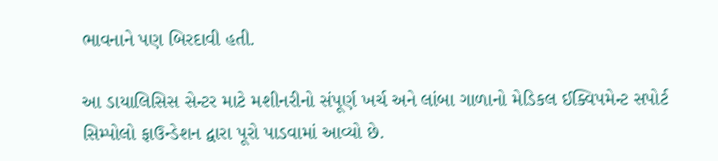ભાવનાને પણ બિરદાવી હતી.

આ ડાયાલિસિસ સેન્ટર માટે મશીનરીનો સંપૂર્ણ ખર્ચ અને લાંબા ગાળાનો મેડિકલ ઈક્વિપમેન્ટ સપોર્ટ સિમ્પોલો ફાઉન્ડેશન દ્વારા પૂરો પાડવામાં આવ્યો છે.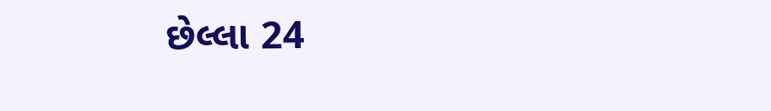છેલ્લા 24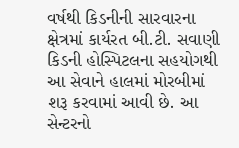વર્ષથી કિડનીની સારવારના ક્ષેત્રમાં કાર્યરત બી.ટી. સવાણી કિડની હોસ્પિટલના સહયોગથી આ સેવાને હાલમાં મોરબીમાં શરૂ કરવામાં આવી છે. આ સેન્ટરનો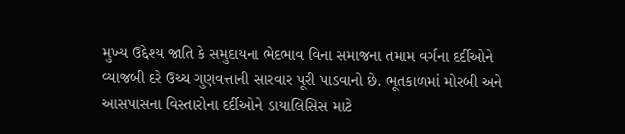મુખ્ય ઉદ્દેશ્ય જાતિ કે સમુદાયના ભેદભાવ વિના સમાજના તમામ વર્ગના દર્દીઓને વ્યાજબી દરે ઉચ્ચ ગુણવત્તાની સારવાર પૂરી પાડવાનો છે. ભૂતકાળમાં મોરબી અને આસપાસના વિસ્તારોના દર્દીઓને ડાયાલિસિસ માટે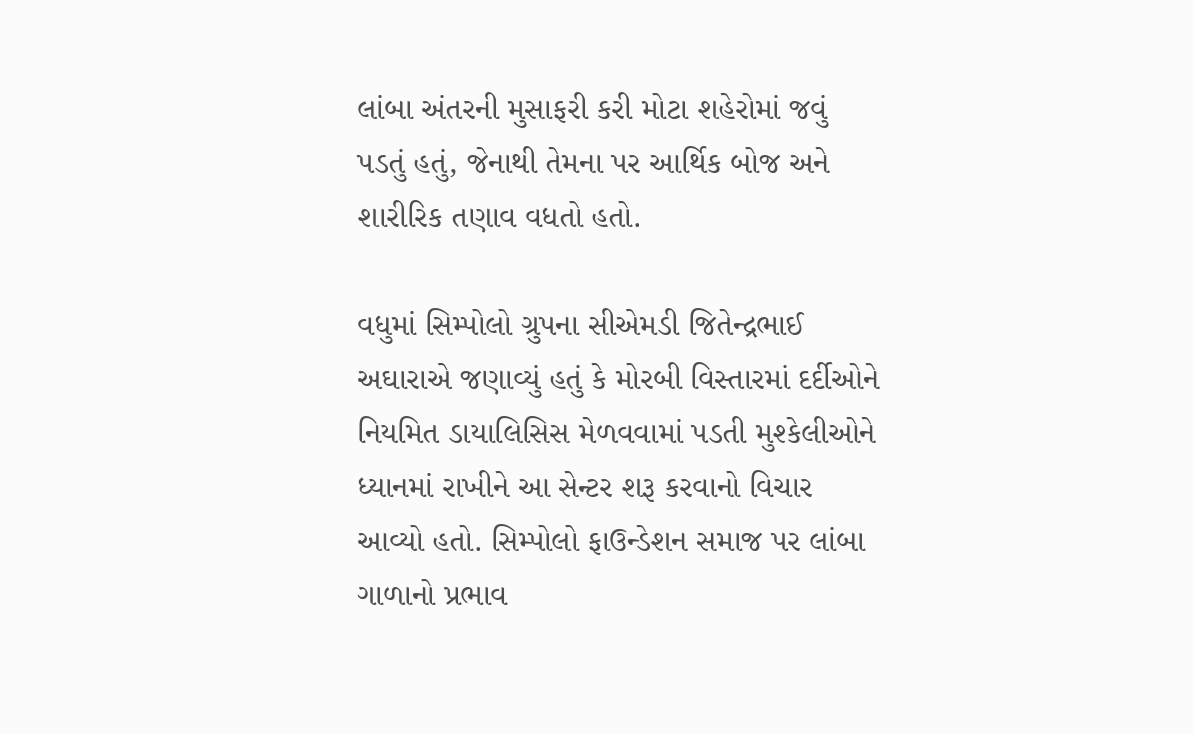લાંબા અંતરની મુસાફરી કરી મોટા શહેરોમાં જવું પડતું હતું, જેનાથી તેમના પર આર્થિક બોજ અને શારીરિક તણાવ વધતો હતો.

વધુમાં સિમ્પોલો ગ્રુપના સીએમડી જિતેન્દ્રભાઈ અઘારાએ જણાવ્યું હતું કે મોરબી વિસ્તારમાં દર્દીઓને નિયમિત ડાયાલિસિસ મેળવવામાં પડતી મુશ્કેલીઓને ધ્યાનમાં રાખીને આ સેન્ટર શરૂ કરવાનો વિચાર આવ્યો હતો. સિમ્પોલો ફાઉન્ડેશન સમાજ પર લાંબા ગાળાનો પ્રભાવ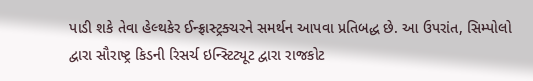પાડી શકે તેવા હેલ્થકેર ઈન્ફ્રાસ્ટ્રક્ચરને સમર્થન આપવા પ્રતિબદ્ધ છે. આ ઉપરાંત, સિમ્પોલો દ્વારા સૌરાષ્ટ્ર કિડની રિસર્ચ ઇન્સ્ટિટ્યૂટ દ્વારા રાજકોટ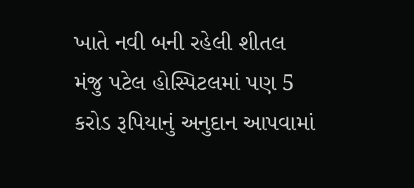ખાતે નવી બની રહેલી શીતલ મંજુ પટેલ હોસ્પિટલમાં પણ 5 કરોડ રૂપિયાનું અનુદાન આપવામાં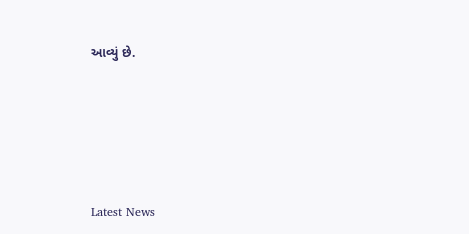આવ્યું છે.






Latest News